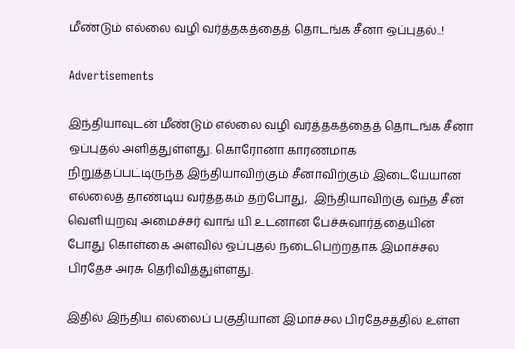மீண்டும் எல்லை வழி வர்த்தகத்தைத் தொடங்க சீனா ஒப்புதல்..!

Advertisements

இந்தியாவுடன் மீண்டும் எல்லை வழி வர்த்தகத்தைத் தொடங்க சீனா ஒப்புதல் அளித்துள்ளது. கொரோனா காரணமாக நிறுத்தப்பட்டிருந்த இந்தியாவிற்கும் சீனாவிற்கும் இடையேயான எல்லைத் தாண்டிய வர்த்தகம் தற்போது,  இந்தியாவிற்கு வந்த சீன வெளியுறவு அமைச்சர் வாங் யி உடனான பேச்சுவார்த்தையின் போது கொள்கை அளவில் ஒப்புதல் நடைபெற்றதாக இமாச்சல பிரதேச அரசு தெரிவித்துள்ளது.

இதில் இந்திய எல்லைப் பகுதியான இமாச்சல பிரதேசத்தில் உள்ள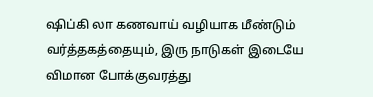ஷிப்கி லா கணவாய் வழியாக மீண்டும் வர்த்தகத்தையும், இரு நாடுகள் இடையே விமான போக்குவரத்து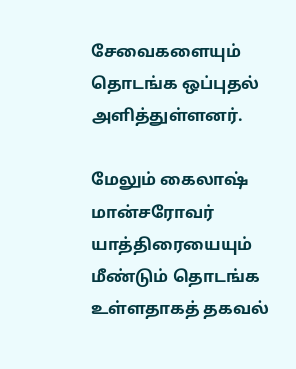சேவைகளையும் தொடங்க ஒப்புதல் அளித்துள்ளனர்.

மேலும் கைலாஷ் மான்சரோவர் யாத்திரையையும் மீண்டும் தொடங்க உள்ளதாகத் தகவல்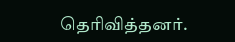தெரிவித்தனர்.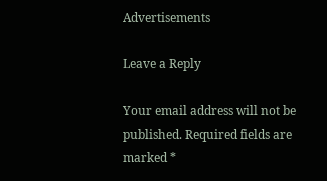Advertisements

Leave a Reply

Your email address will not be published. Required fields are marked *